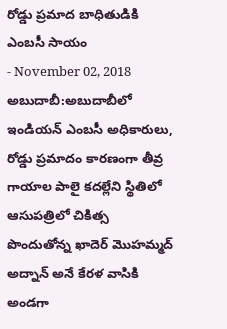రోడ్డు ప్రమాద బాధితుడికి ఎంబసీ సాయం
- November 02, 2018
అబుదాబీ:అబుదాబీలో ఇండియన్ ఎంబసీ అధికారులు, రోడ్డు ప్రమాదం కారణంగా తీవ్ర గాయాల పాలై కదల్లేని స్థితిలో ఆసుపత్రిలో చికిత్స పొందుతోన్న ఖాదెర్ మొహమ్మద్ అద్నాన్ అనే కేరళ వాసికి అండగా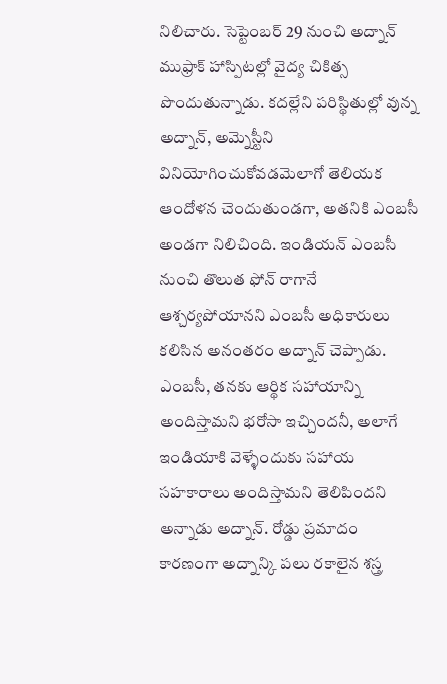నిలిచారు. సెప్టెంబర్ 29 నుంచి అద్నాన్ ముఫ్రాక్ హాస్పిటల్లో వైద్య చికిత్స పొందుతున్నాడు. కదల్లేని పరిస్థితుల్లో వున్న అద్నాన్, అమ్నెస్టీని వినియోగించుకోవడమెలాగో తెలియక ఆందోళన చెందుతుండగా, అతనికి ఎంబసీ అండగా నిలిచింది. ఇండియన్ ఎంబసీ నుంచి తొలుత ఫోన్ రాగానే ఆశ్చర్యపోయానని ఎంబసీ అధికారులు కలిసిన అనంతరం అద్నాన్ చెప్పాడు. ఎంబసీ, తనకు ఆర్థిక సహాయాన్ని అందిస్తామని భరోసా ఇచ్చిందనీ, అలాగే ఇండియాకి వెళ్ళేందుకు సహాయ సహకారాలు అందిస్తామని తెలిపిందని అన్నాడు అద్నాన్. రోడ్డు ప్రమాదం కారణంగా అద్నాన్కి పలు రకాలైన శస్త్ర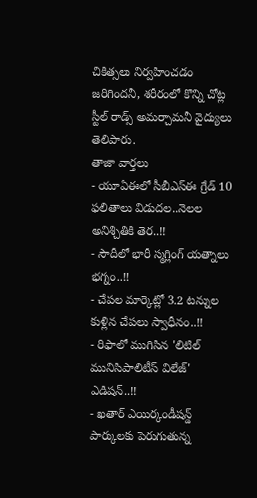చికిత్సలు నిర్వహించడం జరిగిందనీ, శరీరంలో కొన్ని చోట్ల స్టీల్ రాడ్స్ అమర్చామనీ వైద్యులు తెలిపారు.
తాజా వార్తలు
- యూఏఈలో సీబీఎస్ఈ గ్రేడ్ 10 ఫలితాలు విడుదల..నెలల అనిశ్చితికి తెర..!!
- సౌదీలో భారీ స్మగ్లింగ్ యత్నాలు భగ్నం..!!
- చేపల మార్కెట్లో 3.2 టన్నుల కుళ్లిన చేపలు స్వాధీనం..!!
- రిఫాలో ముగిసిన 'లిటిల్ మునిసిపాలిటీస్ విలేజ్' ఎడిషన్..!!
- ఖతార్ ఎయిర్కండీషన్డ్ పార్కులకు పెరుగుతున్న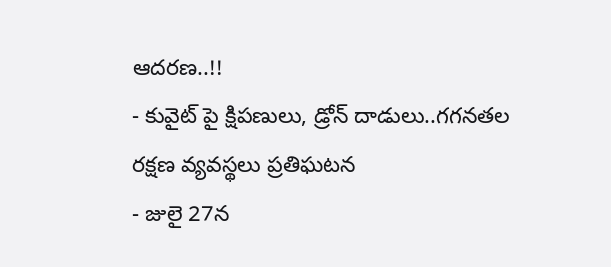ఆదరణ..!!
- కువైట్ పై క్షిపణులు, డ్రోన్ దాడులు..గగనతల రక్షణ వ్యవస్థలు ప్రతిఘటన
- జులై 27న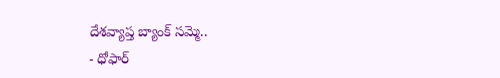దేశవ్యాప్త బ్యాంక్ సమ్మె..
- ధోఫార్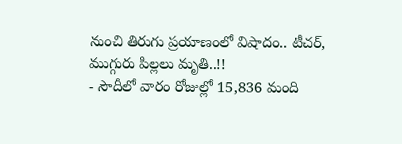నుంచి తిరుగు ప్రయాణంలో విషాదం.. టీచర్, ముగ్గురు పిల్లలు మృతి..!!
- సౌదీలో వారం రోజుల్లో 15,836 మంది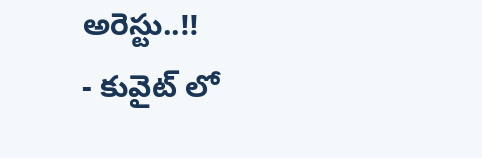అరెస్టు..!!
- కువైట్ లో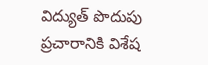విద్యుత్ పొదుపు ప్రచారానికి విశేష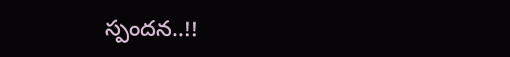స్పందన..!!